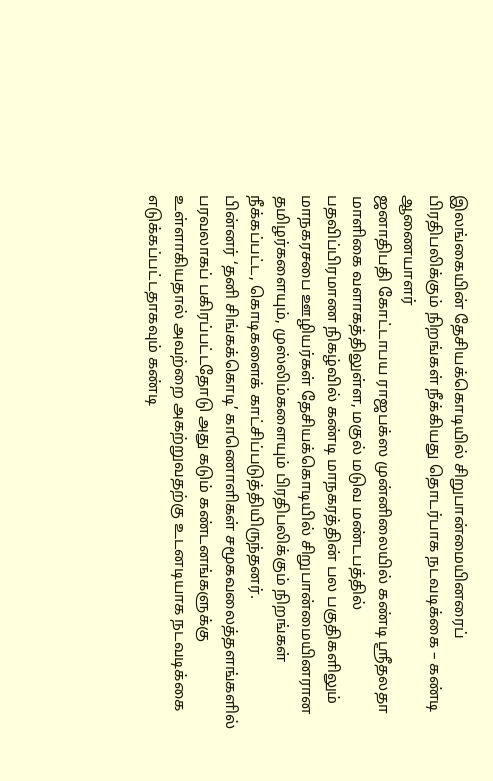இலங்கையின் தேசியக்கொடியில் சிறுபான்மையினரைப் பிரதிபலிக்கும் நிறங்கள் நீக்கியது தொடர்பாக நடவடிக்கை – கண்டி ஆணையாளர்
ஜனாதிபதி கோட்டாபய ராஜபக்ஸ முன்னிலையில் கண்டி ஶ்ரீதலதா மாளிகை வளாகத்திலுள்ள, மகுல் மடுவ மண்டபத்தில் பதவிப்பிரமாண நிகழ்வில் கண்டி மாநகரத்தின் பல பகுதிகளிலும் மாநகரசபை ஊழியர்கள் தேசியக்கொடியில் சிறுபான்மையினரான தமிழர்களையும், முஸ்லிம்களையும் பிரதிபலிக்கும் நிறங்கள் நீக்கப்பட்ட, கொடிகளைக் காட்சிப்படுத்தியிருந்தனர்.
பின்னர் ‘தனி சிங்கக்கொடி’ காணொளிகள் சமூகவலைத்தளங்களில் பரவலாகப் பகிரப்பட்டதோடு அது கடும் கண்டனங்களுக்கு உள்ளாகியதால் அவற்றை அகற்றுவதற்கு உடனடியாக நடவடிக்கை எடுக்கப்பட்டதாகவும் கண்டி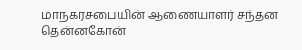மாநகரசபையின் ஆணையாளர் சந்தன தென்னகோன்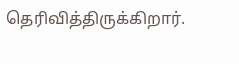தெரிவித்திருக்கிறார்.